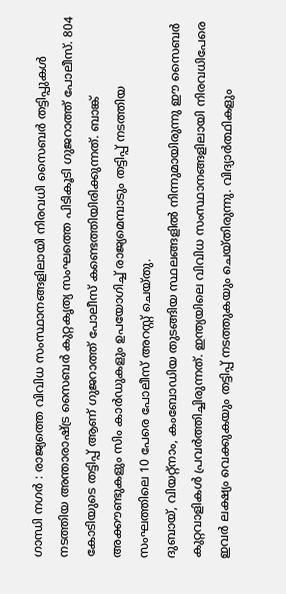ഗാന്ധി നഗർ : രാജ്യത്തെ വിവിധ സംസ്ഥാനങ്ങളിലായി നിരവധി സൈബർ തട്ടിപ്പുകൾ നടത്തിയ അന്താരാഷ്ട്ര സൈബർ കുറ്റകൃത്യ സംഘത്തെ പിടികൂടി ഗുജറാത്ത് പോലീസ്. 804 കോടിയുടെ തട്ടിപ്പ് ആണ് ഗുജറാത്ത് പോലീസ് കണ്ടെത്തിയിരിക്കുന്നത്. ബാങ്ക് അക്കൗണ്ടുകളും സിം കാർഡുകളും ഉപയോഗിച്ച് രാജ്യമെമ്പാടും തട്ടിപ്പ് നടത്തിയ സംഘത്തിലെ 10 പേരെ പോലീസ് അറസ്റ്റ് ചെയ്തു.
ദുബായ്, വിയറ്റ്നാം, കംബോഡിയ തുടങ്ങിയ സ്ഥലങ്ങളിൽ നിന്നുമായിരുന്നു ഈ സൈബർ കുറ്റവാളികൾ പ്രവർത്തിച്ചിരുന്നത്. ഇന്ത്യയിലെ വിവിധ സംസ്ഥാനങ്ങളിലായി നിരവധിപേരെ ഇവർ ലക്ഷ്യം വെക്കുകയും തട്ടിപ്പ് നടത്തുകയും ചെയ്തിരുന്നു. വിദ്യാർത്ഥികളും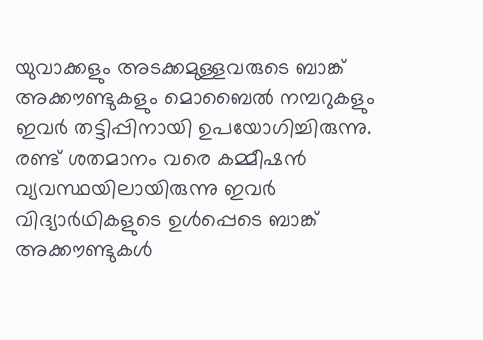യുവാക്കളും അടക്കമുള്ളവരുടെ ബാങ്ക് അക്കൗണ്ടുകളും മൊബൈൽ നമ്പറുകളും ഇവർ തട്ടിപ്പിനായി ഉപയോഗിച്ചിരുന്നു. രണ്ട് ശതമാനം വരെ കമ്മീഷൻ വ്യവസ്ഥയിലായിരുന്നു ഇവർ വിദ്യാർഥികളുടെ ഉൾപ്പെടെ ബാങ്ക് അക്കൗണ്ടുകൾ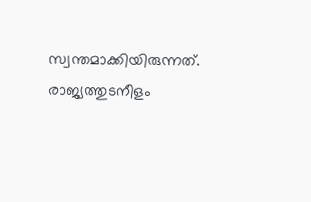സ്വന്തമാക്കിയിരുന്നത്.
രാജ്യത്തുടനീളം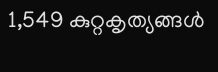1,549 കുറ്റകൃത്യങ്ങൾ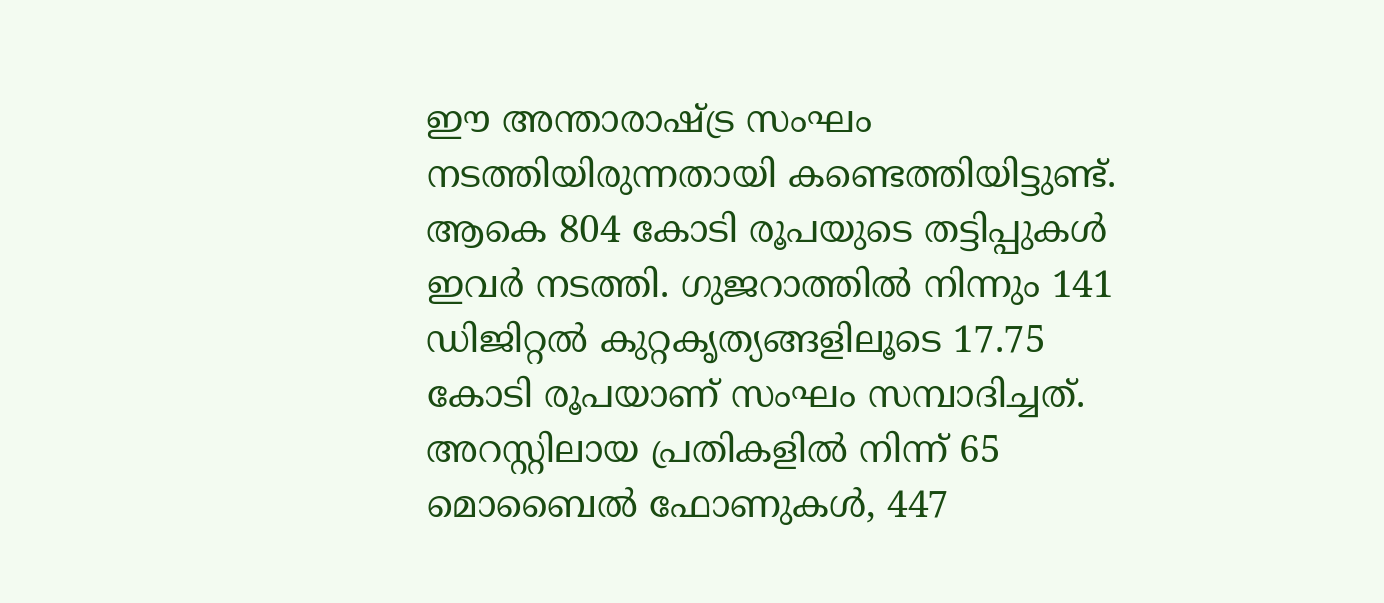ഈ അന്താരാഷ്ട്ര സംഘം നടത്തിയിരുന്നതായി കണ്ടെത്തിയിട്ടുണ്ട്. ആകെ 804 കോടി രൂപയുടെ തട്ടിപ്പുകൾ ഇവർ നടത്തി. ഗുജറാത്തിൽ നിന്നും 141 ഡിജിറ്റൽ കുറ്റകൃത്യങ്ങളിലൂടെ 17.75 കോടി രൂപയാണ് സംഘം സമ്പാദിച്ചത്. അറസ്റ്റിലായ പ്രതികളിൽ നിന്ന് 65 മൊബൈൽ ഫോണുകൾ, 447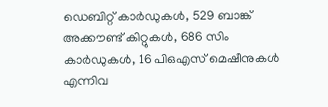ഡെബിറ്റ് കാർഡുകൾ, 529 ബാങ്ക് അക്കൗണ്ട് കിറ്റുകൾ, 686 സിം കാർഡുകൾ, 16 പിഒഎസ് മെഷീനുകൾ എന്നിവ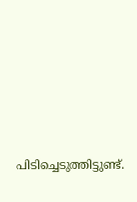പിടിച്ചെടുത്തിട്ടുണ്ട്.